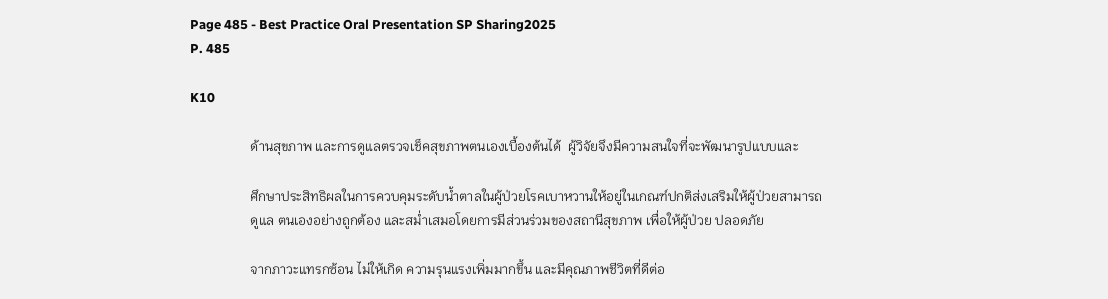Page 485 - Best Practice Oral Presentation SP Sharing2025
P. 485

K10

                  ด้านสุขภาพ และการดูแลตรวจเช็คสุขภาพตนเองเบื้องต้นได้  ผู้วิจัยจึงมีความสนใจที่จะพัฒนารูปแบบและ

                  ศึกษาประสิทธิผลในการควบคุมระดับน้ำตาลในผู้ป่วยโรคเบาหวานให้อยู่ในเกณฑ์ปกติส่งเสริมให้ผู้ป่วยสามารถ
                  ดูแล ตนเองอย่างถูกต้อง และสม่ำเสมอโดยการมีส่วนร่วมของสถานีสุขภาพ เพื่อให้ผู้ป่วย ปลอดภัย

                  จากภาวะแทรกซ้อน ไม่ให้เกิด ความรุนแรงเพิ่มมากขึ้น และมีคุณภาพชีวิตที่ดีต่อ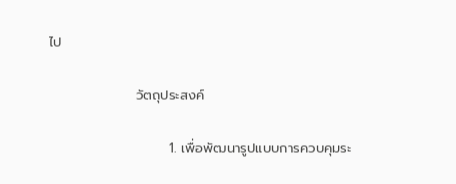ไป

                  วัตถุประสงค์

                         1. เพื่อพัฒนารูปแบบการควบคุมระ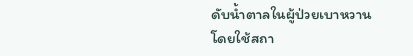ดับน้ำตาลในผู้ป่วยเบาหวานโดยใช้สถา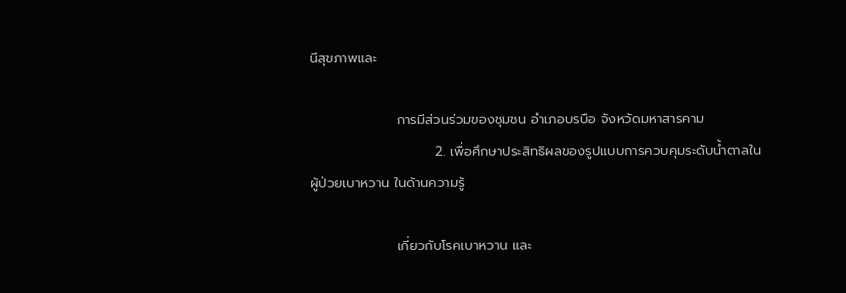นีสุขภาพและ

                  การมีส่วนร่วมของชุมชน อำเภอบรบือ จังหวัดมหาสารคาม
                          2. เพื่อศึกษาประสิทธิผลของรูปแบบการควบคุมระดับน้ำตาลในผู้ป่วยเบาหวาน ในด้านความรู้

                  เกี่ยวกับโรคเบาหวาน และ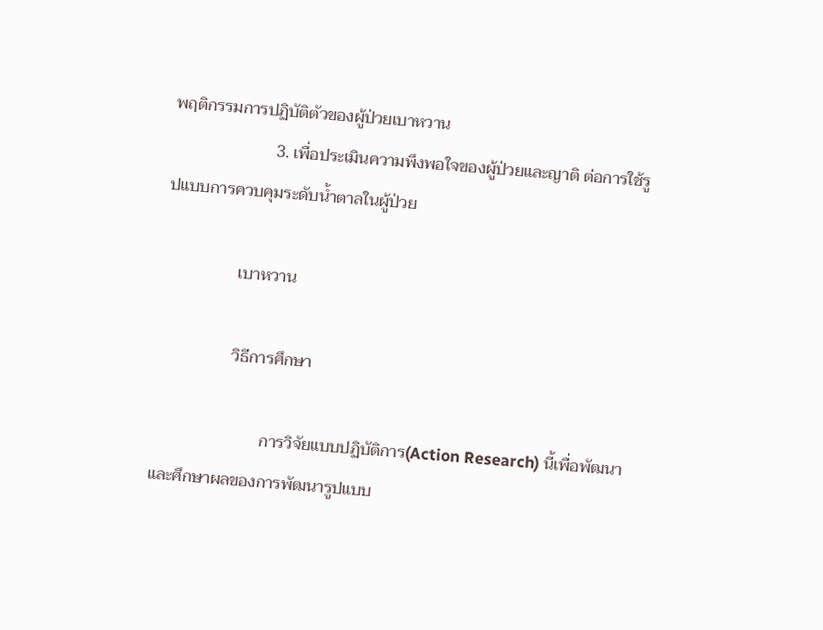พฤติกรรมการปฏิบัติตัวของผู้ป่วยเบาหวาน
                         3. เพื่อประเมินความพึงพอใจของผู้ป่วยและญาติ ต่อการใช้รูปแบบการควบคุมระดับน้ำตาลในผู้ป่วย

                  เบาหวาน

                  วิธีการศึกษา

                          การวิจัยแบบปฏิบัติการ(Action Research) นี้เพื่อพัฒนาและศึกษาผลของการพัฒนารูปแบบ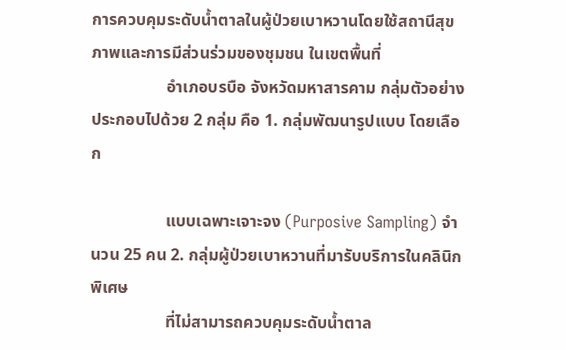การควบคุมระดับน้ำตาลในผู้ป่วยเบาหวานโดยใช้สถานีสุขภาพและการมีส่วนร่วมของชุมชน ในเขตพื้นที่
                  อำเภอบรบือ จังหวัดมหาสารคาม กลุ่มตัวอย่างประกอบไปด้วย 2 กลุ่ม คือ 1. กลุ่มพัฒนารูปแบบ โดยเลือก

                  แบบเฉพาะเจาะจง (Purposive Sampling) จำนวน 25 คน 2. กลุ่มผู้ป่วยเบาหวานที่มารับบริการในคลินิกพิเศษ
                  ที่ไม่สามารถควบคุมระดับน้ำตาล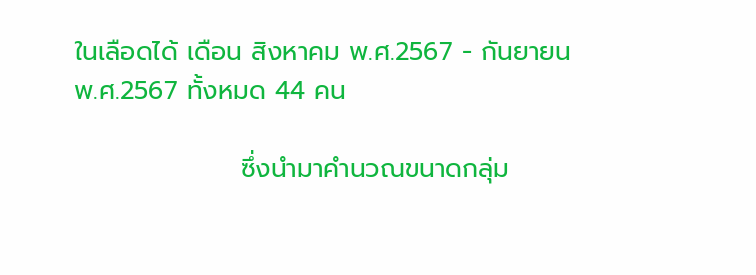ในเลือดได้ เดือน สิงหาคม พ.ศ.2567 - กันยายน พ.ศ.2567 ทั้งหมด 44 คน

                  ซึ่งนำมาคำนวณขนาดกลุ่ม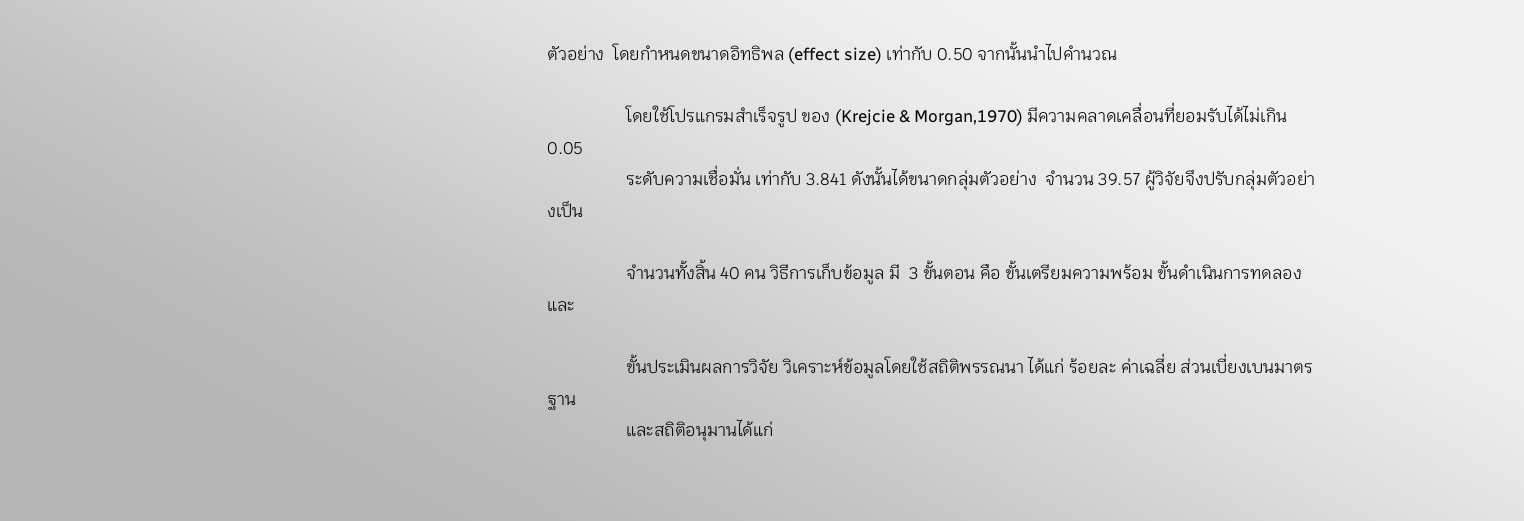ตัวอย่าง  โดยกำหนดขนาดอิทธิพล (effect size) เท่ากับ 0.50 จากนั้นนำไปคำนวณ

                  โดยใช้โปรแกรมสำเร็จรูป ของ (Krejcie & Morgan,1970) มีความคลาดเคลื่อนที่ยอมรับได้ไม่เกิน 0.05
                  ระดับความเชื่อมั่น เท่ากับ 3.841 ดังนั้นได้ขนาดกลุ่มตัวอย่าง  จำนวน 39.57 ผู้วิจัยจึงปรับกลุ่มตัวอย่างเป็น

                  จำนวนทั้งสิ้น 40 คน วิธีการเก็บข้อมูล มี  3 ขั้นตอน คือ ขั้นเตรียมความพร้อม ขั้นดำเนินการทดลองและ

                  ขั้นประเมินผลการวิจัย วิเคราะห์ข้อมูลโดยใช้สถิติพรรณนา ได้แก่ ร้อยละ ค่าเฉลี่ย ส่วนเบี่ยงเบนมาตรฐาน
                  และสถิติอนุมานได้แก่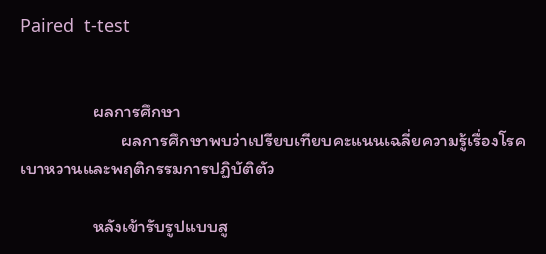Paired  t-test


                  ผลการศึกษา
                         ผลการศึกษาพบว่าเปรียบเทียบคะแนนเฉลี่ยความรู้เรื่องโรคเบาหวานและพฤติกรรมการปฏิบัติตัว

                  หลังเข้ารับรูปแบบสู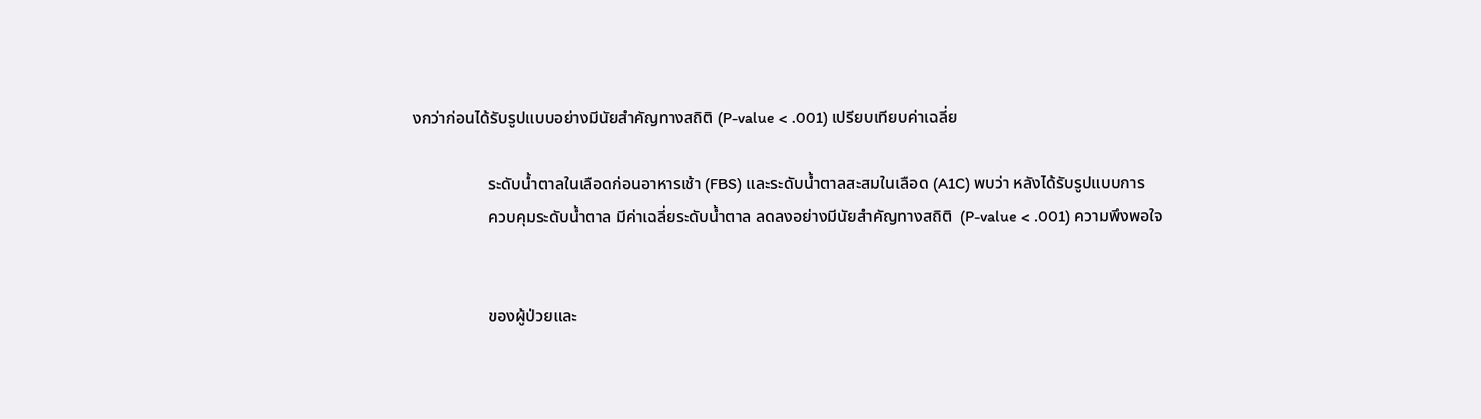งกว่าก่อนได้รับรูปแบบอย่างมีนัยสำคัญทางสถิติ (P-value < .001) เปรียบเทียบค่าเฉลี่ย

                  ระดับน้ำตาลในเลือดก่อนอาหารเช้า (FBS) และระดับน้ำตาลสะสมในเลือด (A1C) พบว่า หลังได้รับรูปแบบการ
                  ควบคุมระดับน้ำตาล มีค่าเฉลี่ยระดับน้ำตาล ลดลงอย่างมีนัยสำคัญทางสถิติ  (P-value < .001) ความพึงพอใจ


                  ของผู้ป่วยและ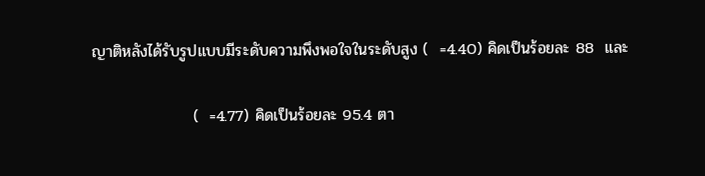ญาติหลังได้รับรูปแบบมีระดับความพึงพอใจในระดับสูง (  =4.40) คิดเป็นร้อยละ 88  และ

                  (  =4.77) คิดเป็นร้อยละ 95.4 ตา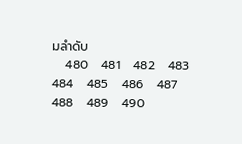มลำดับ
   480   481   482   483   484   485   486   487   488   489   490